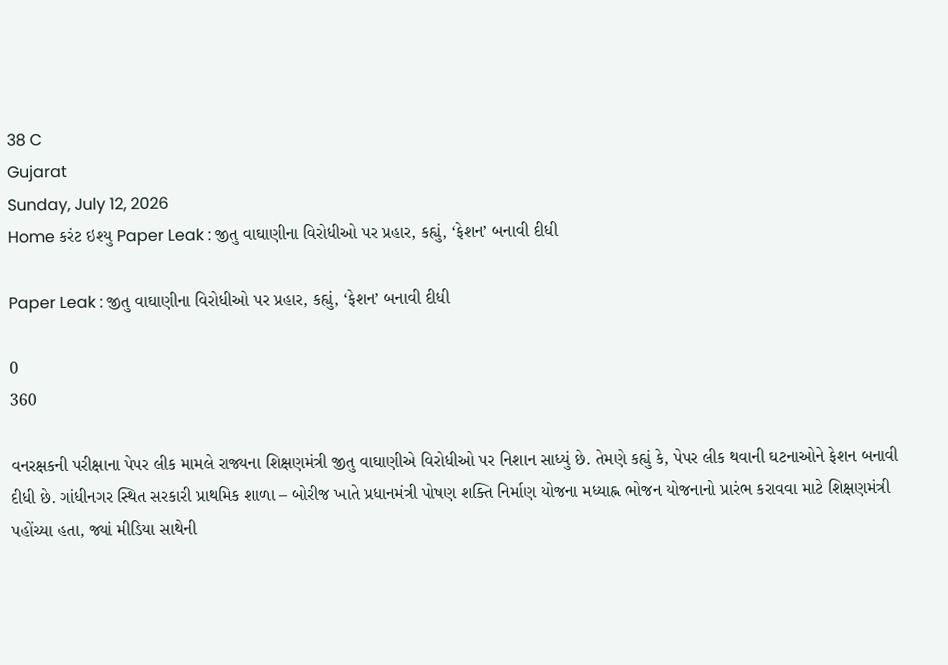38 C
Gujarat
Sunday, July 12, 2026
Home કરંટ ઇશ્યુ Paper Leak : જીતુ વાઘાણીના વિરોધીઓ પર પ્રહાર, કહ્યું, ‘ફેશન’ બનાવી દીધી

Paper Leak : જીતુ વાઘાણીના વિરોધીઓ પર પ્રહાર, કહ્યું, ‘ફેશન’ બનાવી દીધી

0
360

વનરક્ષકની પરીક્ષાના પેપર લીક મામલે રાજ્યના શિક્ષણમંત્રી જીતુ વાઘાણીએ વિરોધીઓ પર નિશાન સાધ્યું છે. તેમણે કહ્યું કે, પેપર લીક થવાની ઘટનાઓને ફેશન બનાવી દીધી છે. ગાંધીનગર સ્થિત સરકારી પ્રાથમિક શાળા – બોરીજ ખાતે પ્રધાનમંત્રી પોષણ શક્તિ નિર્માણ યોજના મધ્યાહ્ન ભોજન યોજનાનો પ્રારંભ કરાવવા માટે શિક્ષણમંત્રી પહોંચ્યા હતા, જ્યાં મીડિયા સાથેની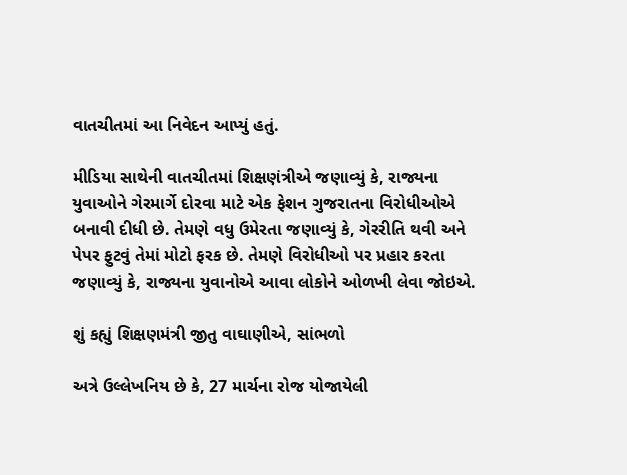વાતચીતમાં આ નિવેદન આપ્યું હતું.

મીડિયા સાથેની વાતચીતમાં શિક્ષણંત્રીએ જણાવ્યું કે, રાજ્યના યુવાઓને ગેરમાર્ગે દોરવા માટે એક ફેશન ગુજરાતના વિરોધીઓએ બનાવી દીધી છે. તેમણે વધુ ઉમેરતા જણાવ્યું કે, ગેરરીતિ થવી અને પેપર ફુટવું તેમાં મોટો ફરક છે. તેમણે વિરોધીઓ પર પ્રહાર કરતા જણાવ્યું કે, રાજ્યના યુવાનોએ આવા લોકોને ઓળખી લેવા જોઇએ.

શું કહ્યું શિક્ષણમંત્રી જીતુ વાઘાણીએ, સાંભળો

અત્રે ઉલ્લેખનિય છે કે, 27 માર્ચના રોજ યોજાયેલી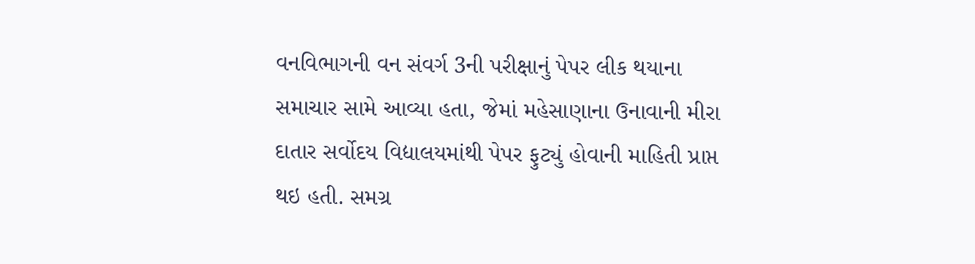વનવિભાગની વન સંવર્ગ 3ની પરીક્ષાનું પેપર લીક થયાના સમાચાર સામે આવ્યા હતા, જેમાં મહેસાણાના ઉનાવાની મીરા દાતાર સર્વોદય વિદ્યાલયમાંથી પેપર ફુટ્યું હોવાની માહિતી પ્રાપ્ત થઇ હતી. સમગ્ર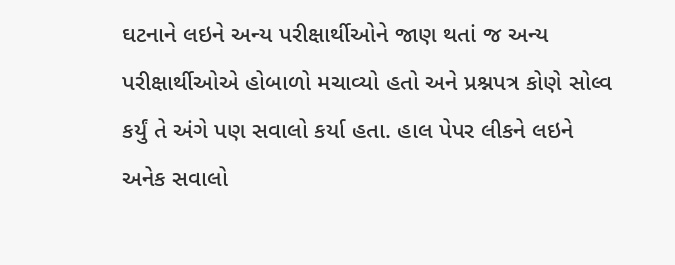ઘટનાને લઇને અન્ય પરીક્ષાર્થીઓને જાણ થતાં જ અન્ય પરીક્ષાર્થીઓએ હોબાળો મચાવ્યો હતો અને પ્રશ્નપત્ર કોણે સોલ્વ કર્યું તે અંગે પણ સવાલો કર્યા હતા. હાલ પેપર લીકને લઇને અનેક સવાલો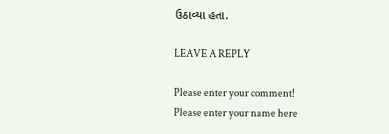ઉઠાવ્યા હતા.

LEAVE A REPLY

Please enter your comment!
Please enter your name here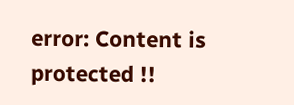error: Content is protected !!